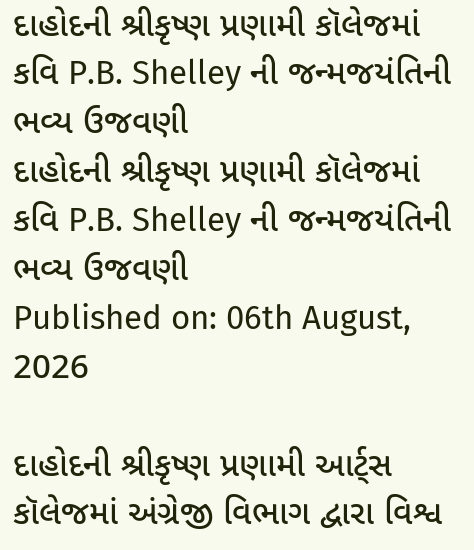દાહોદની શ્રીકૃષ્ણ પ્રણામી કૉલેજમાં કવિ P.B. Shelley ની જન્મજયંતિની ભવ્ય ઉજવણી
દાહોદની શ્રીકૃષ્ણ પ્રણામી કૉલેજમાં કવિ P.B. Shelley ની જન્મજયંતિની ભવ્ય ઉજવણી
Published on: 06th August, 2026

દાહોદની શ્રીકૃષ્ણ પ્રણામી આર્ટ્સ કૉલેજમાં અંગ્રેજી વિભાગ દ્વારા વિશ્વ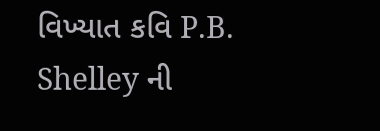વિખ્યાત કવિ P.B. Shelley ની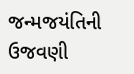જન્મજયંતિની ઉજવણી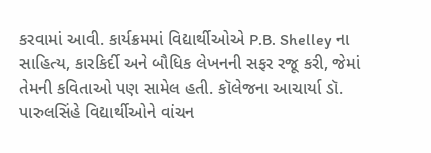કરવામાં આવી. કાર્યક્રમમાં વિદ્યાર્થીઓએ P.B. Shelley ના સાહિત્ય, કારકિર્દી અને બૌધિક લેખનની સફર રજૂ કરી, જેમાં તેમની કવિતાઓ પણ સામેલ હતી. કૉલેજના આચાર્યા ડૉ. પારુલસિંહે વિદ્યાર્થીઓને વાંચન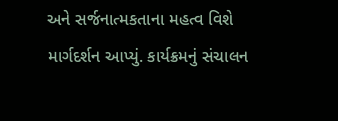અને સર્જનાત્મકતાના મહત્વ વિશે માર્ગદર્શન આપ્યું. કાર્યક્રમનું સંચાલન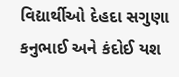વિદ્યાર્થીઓ દેહદા સગુણા કનુભાઈ અને કંદોઈ યશ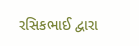રસિકભાઈ દ્વારા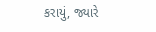કરાયું, જ્યારે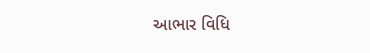આભાર વિધિ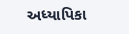અધ્યાપિકા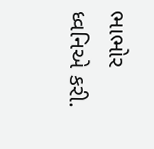ભાભોર ધ્વનિએ કરી.